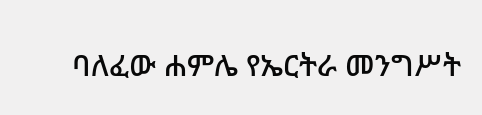ባለፈው ሐምሌ የኤርትራ መንግሥት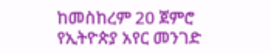ከመስከረም 20 ጀምሮ የኢትዮጵያ አየር መንገድ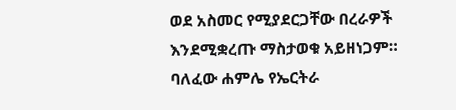ወደ አስመር የሚያደርጋቸው በረራዎች እንደሚቋረጡ ማስታወቁ አይዘነጋም።
ባለፈው ሐምሌ የኤርትራ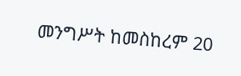መንግሥት ከመስከረም 20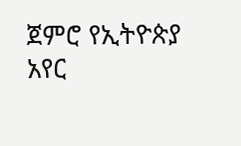ጀምሮ የኢትዮጵያ አየር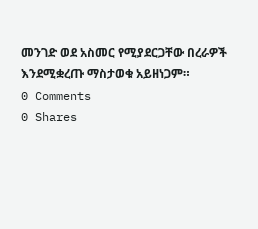መንገድ ወደ አስመር የሚያደርጋቸው በረራዎች እንደሚቋረጡ ማስታወቁ አይዘነጋም።
0 Comments
0 Shares